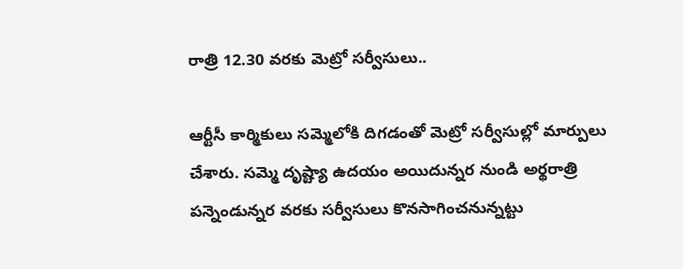రాత్రి 12.30 వరకు మెట్రో సర్వీసులు..

ఆర్టీసీ కార్మికులు సమ్మెలోకి దిగడంతో మెట్రో సర్వీసుల్లో మార్పులు చేశారు. సమ్మె దృష్ట్యా ఉదయం అయిదున్నర నుండి అర్థరాత్రి పన్నెండున్నర వరకు సర్వీసులు కొనసాగించనున్నట్టు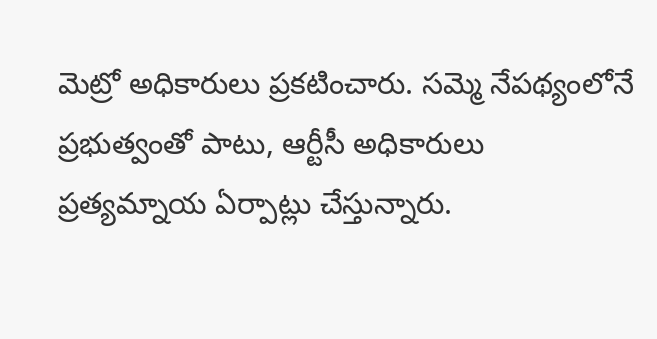మెట్రో అధికారులు ప్రకటించారు. సమ్మె నేపథ్యంలోనే ప్రభుత్వంతో పాటు, ఆర్టీసీ అధికారులు ప్రత్యమ్నాయ ఏర్పాట్లు చేస్తున్నారు.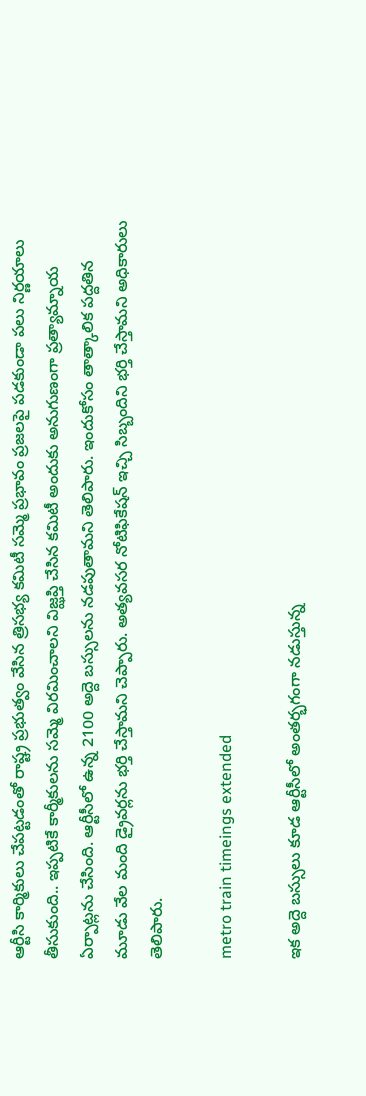ఆర్టీసి కార్మికులు చేపట్టడంతో రాష్ట్ర ప్రభుత్వం వేసిన త్రిసభ్య కమిటీ సమ్మె ప్రభావం ప్రజలపై పడకుండా పలు నిర్ణయాలు తీసుకుంది.. ఇప్పటికే కార్మీకులను సమ్మె విరమించాలని విజ్ఝప్తి చేసిన కమిటీ అందుకు అనుగుణంగా ప్రత్యామ్నాయ ఏర్పాట్లను చేసింది. ఆర్టీసీలో ఉన్న 2100 అద్దె బస్సులను నడపుతామని తెలిపారు. ఇందుకోసం తాత్కాలిక పద్దతిన మూడు వేల మంది డ్రైవర్లను భర్తి చేస్తామని చెప్పారు. అత్యవసర నోటిఫికేషన్ ఇచ్చి సిబ్బందిని భర్తి చేస్తామని అధికారులు తెలిపారు.

metro train timeings extended

ఇక అద్దె బస్సులు కూడ ఆర్టీసీలో అంతర్భగంగా నడుస్తున్న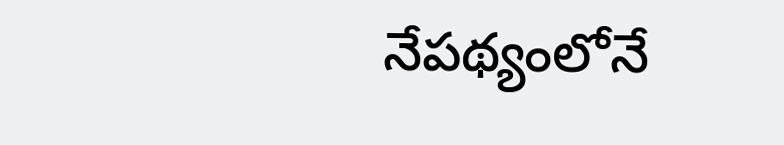నేపథ్యంలోనే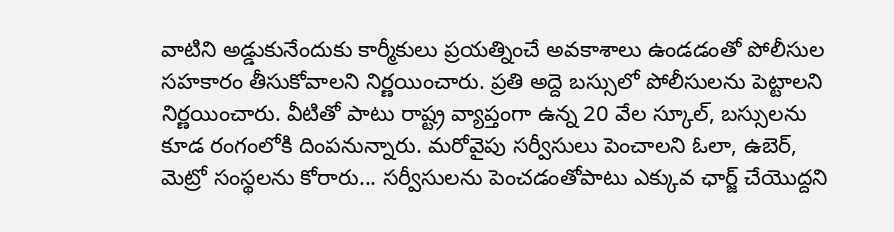వాటిని అడ్డుకునేందుకు కార్మీకులు ప్రయత్నించే అవకాశాలు ఉండడంతో పోలీసుల సహకారం తీసుకోవాలని నిర్ణయించారు. ప్రతి అద్దె బస్సులో పోలీసులను పెట్టాలని నిర్ణయించారు. వీటితో పాటు రాష్ట్ర వ్యాప్తంగా ఉన్న 20 వేల స్కూల్, బస్సులను కూడ రంగంలోకి దింపనున్నారు. మరోవైపు సర్వీసులు పెంచాలని ఓలా, ఉబెర్‌, మెట్రో సంస్థలను కోరారు... సర్వీసులను పెంచడంతోపాటు ఎక్కువ ఛార్జ్‌ చేయొద్దని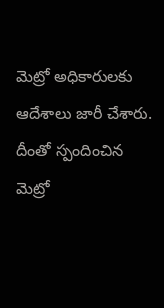మెట్రో అధికారులకు ఆదేశాలు జారీ చేశారు. దీంతో స్పందించిన మెట్రో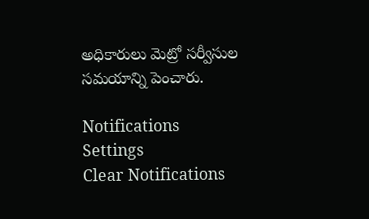అధికారులు మెట్రో సర్వీసుల సమయాన్ని పెంచారు.

Notifications
Settings
Clear Notifications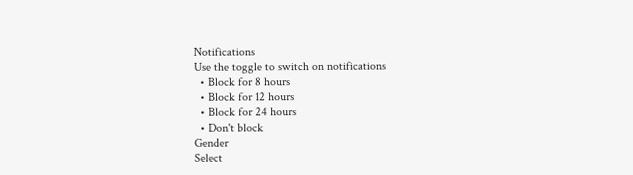Notifications
Use the toggle to switch on notifications
  • Block for 8 hours
  • Block for 12 hours
  • Block for 24 hours
  • Don't block
Gender
Select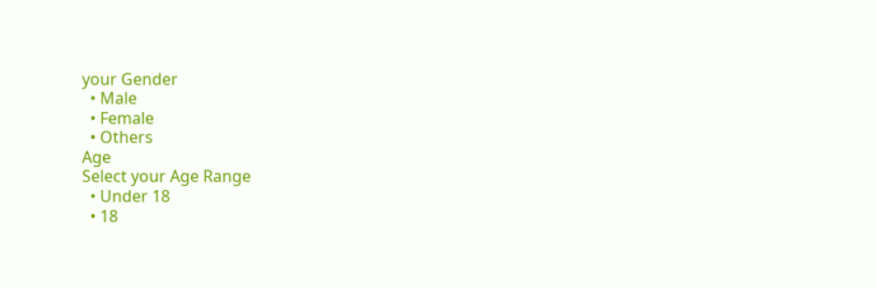your Gender
  • Male
  • Female
  • Others
Age
Select your Age Range
  • Under 18
  • 18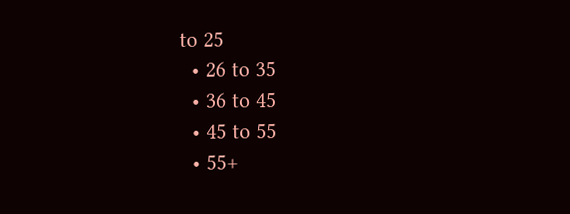to 25
  • 26 to 35
  • 36 to 45
  • 45 to 55
  • 55+